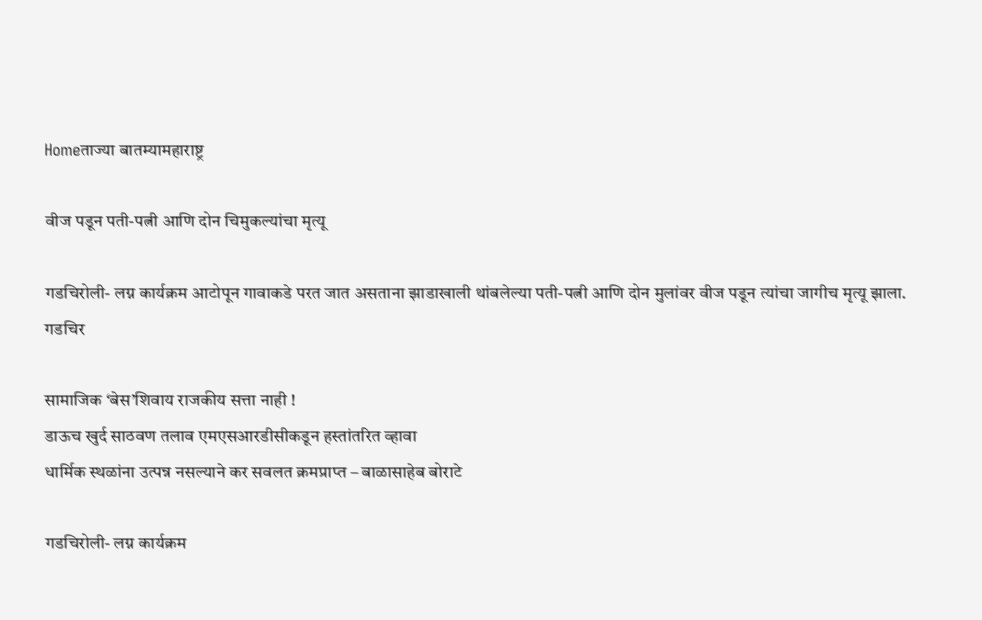Homeताज्या बातम्यामहाराष्ट्र

वीज पडून पती-पत्नी आणि दोन चिमुकल्यांचा मृत्यू

गडचिरोली- लग्न कार्यक्रम आटोपून गावाकडे परत जात असताना झाडाखाली थांबलेल्या पती-पत्नी आणि दोन मुलांवर वीज पडून त्यांचा जागीच मृत्यू झाला. गडचिर

सामाजिक ‘बेस’शिवाय राजकीय सत्ता नाही !
डाऊच खुर्द साठवण तलाव एमएसआरडीसीकडून हस्तांतरित व्हावा
धार्मिक स्थळांना उत्पन्न नसल्याने कर सवलत क्रमप्राप्त – बाळासाहेब बोराटे

गडचिरोली- लग्न कार्यक्रम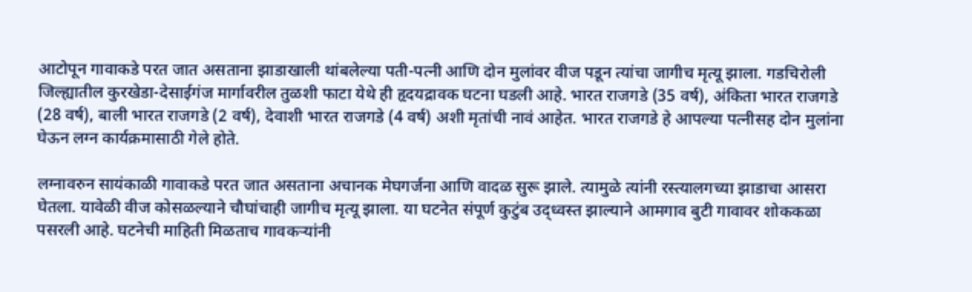आटोपून गावाकडे परत जात असताना झाडाखाली थांबलेल्या पती-पत्नी आणि दोन मुलांवर वीज पडून त्यांचा जागीच मृत्यू झाला. गडचिरोली जिल्ह्यातील कुरखेडा-देसाईगंज मार्गावरील तुळशी फाटा येथे ही हृदयद्रावक घटना घडली आहे. भारत राजगडे (35 वर्ष), अंकिता भारत राजगडे (28 वर्ष), बाली भारत राजगडे (2 वर्ष), देवाशी भारत राजगडे (4 वर्ष) अशी मृतांची नावं आहेत. भारत राजगडे हे आपल्या पत्नीसह दोन मुलांना घेऊन लग्न कार्यक्रमासाठी गेले होते.

लग्नावरुन सायंकाळी गावाकडे परत जात असताना अचानक मेघगर्जना आणि वादळ सुरू झाले. त्यामुळे त्यांनी रस्त्यालगच्या झाडाचा आसरा घेतला. यावेळी वीज कोसळल्याने चौघांचाही जागीच मृत्यू झाला. या घटनेत संपूर्ण कुटुंब उद्ध्वस्त झाल्याने आमगाव बुटी गावावर शोककळा पसरली आहे. घटनेची माहिती मिळताच गावकऱ्यांनी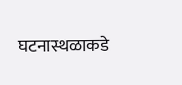घटनास्थळाकडे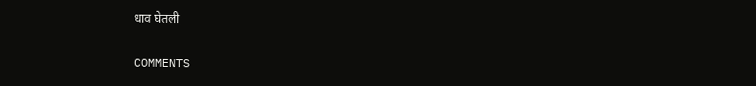धाव घेतली

COMMENTS